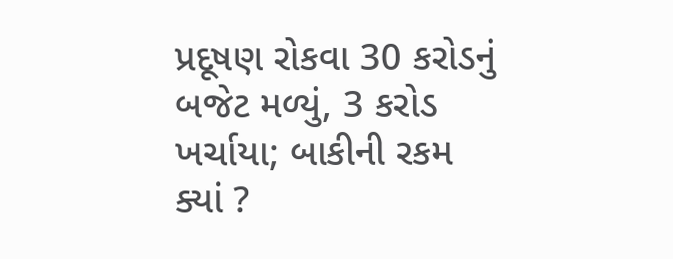પ્રદૂષણ રોકવા 30 કરોડનું બજેટ મળ્યું, 3 કરોડ ખર્ચાયા; બાકીની રકમ ક્યાં ?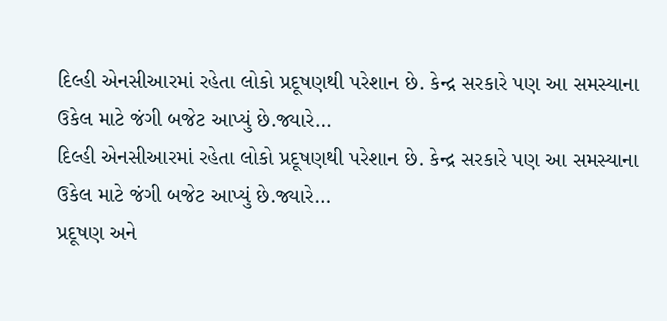દિલ્હી એનસીઆરમાં રહેતા લોકો પ્રદૂષણથી પરેશાન છે. કેન્દ્ર સરકારે પણ આ સમસ્યાના ઉકેલ માટે જંગી બજેટ આપ્યું છે.જ્યારે…
દિલ્હી એનસીઆરમાં રહેતા લોકો પ્રદૂષણથી પરેશાન છે. કેન્દ્ર સરકારે પણ આ સમસ્યાના ઉકેલ માટે જંગી બજેટ આપ્યું છે.જ્યારે…
પ્રદૂષણ અને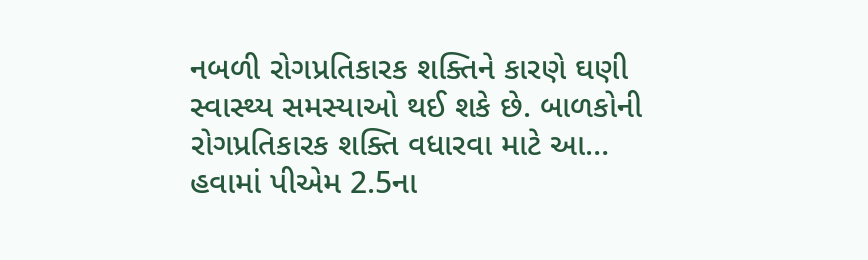નબળી રોગપ્રતિકારક શક્તિને કારણે ઘણી સ્વાસ્થ્ય સમસ્યાઓ થઈ શકે છે. બાળકોની રોગપ્રતિકારક શક્તિ વધારવા માટે આ…
હવામાં પીએમ 2.5ના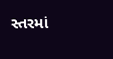સ્તરમાં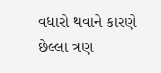વધારો થવાને કારણે છેલ્લા ત્રણ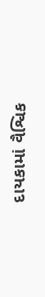દાયકામાં વૈશ્વિક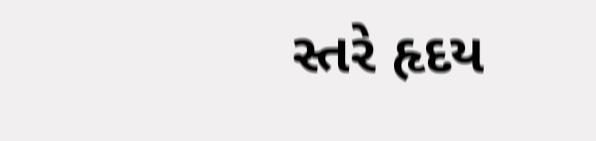સ્તરે હૃદય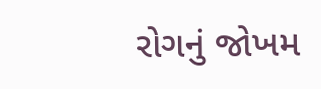રોગનું જોખમ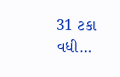31 ટકા વધી…